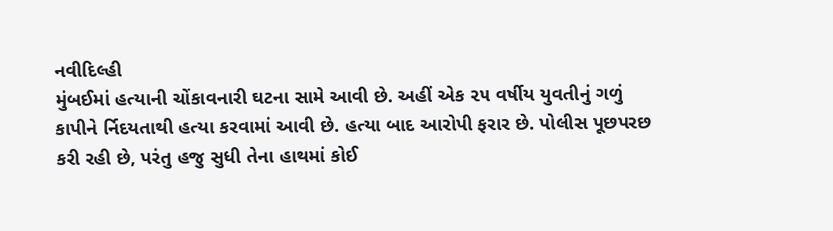નવીદિલ્હી
મુંબઈમાં હત્યાની ચોંકાવનારી ઘટના સામે આવી છે. અહીં એક ૨૫ વર્ષીય યુવતીનું ગળું કાપીને ર્નિદયતાથી હત્યા કરવામાં આવી છે. હત્યા બાદ આરોપી ફરાર છે. પોલીસ પૂછપરછ કરી રહી છે, પરંતુ હજુ સુધી તેના હાથમાં કોઈ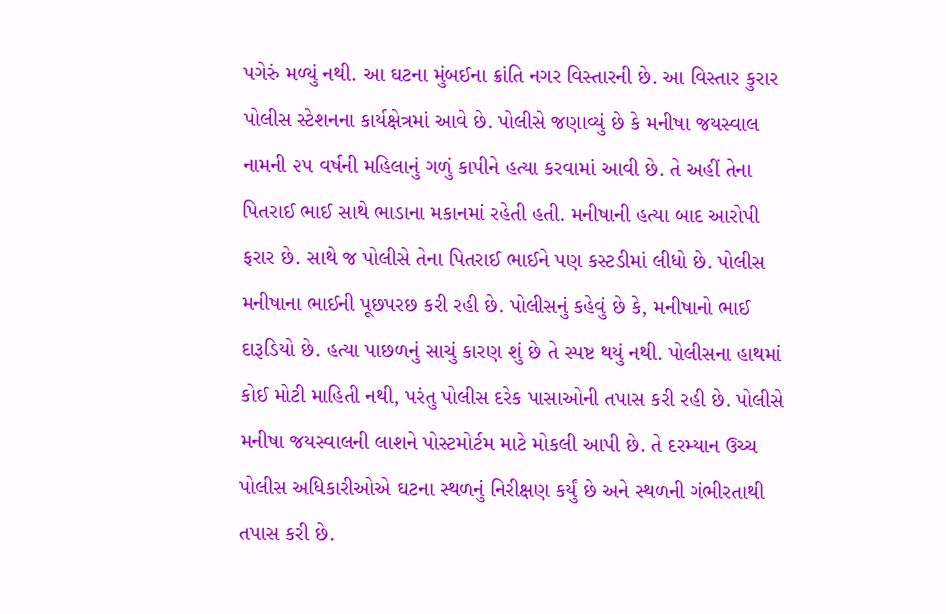પગેરું મળ્યું નથી. આ ઘટના મુંબઈના ક્રાંતિ નગર વિસ્તારની છે. આ વિસ્તાર કુરાર પોલીસ સ્ટેશનના કાર્યક્ષેત્રમાં આવે છે. પોલીસે જણાવ્યું છે કે મનીષા જયસ્વાલ નામની ૨૫ વર્ષની મહિલાનું ગળું કાપીને હત્યા કરવામાં આવી છે. તે અહીં તેના પિતરાઈ ભાઈ સાથે ભાડાના મકાનમાં રહેતી હતી. મનીષાની હત્યા બાદ આરોપી ફરાર છે. સાથે જ પોલીસે તેના પિતરાઈ ભાઈને પણ કસ્ટડીમાં લીધો છે. પોલીસ મનીષાના ભાઈની પૂછપરછ કરી રહી છે. પોલીસનું કહેવું છે કે, મનીષાનો ભાઈ દારૂડિયો છે. હત્યા પાછળનું સાચું કારણ શું છે તે સ્પષ્ટ થયું નથી. પોલીસના હાથમાં કોઈ મોટી માહિતી નથી, પરંતુ પોલીસ દરેક પાસાઓની તપાસ કરી રહી છે. પોલીસે મનીષા જયસ્વાલની લાશને પોસ્ટમોર્ટમ માટે મોકલી આપી છે. તે દરમ્યાન ઉચ્ચ પોલીસ અધિકારીઓએ ઘટના સ્થળનું નિરીક્ષણ કર્યું છે અને સ્થળની ગંભીરતાથી તપાસ કરી છે.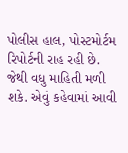પોલીસ હાલ, પોસ્ટમોર્ટમ રિપોર્ટની રાહ રહી છે. જેથી વધુ માહિતી મળી શકે. એવું કહેવામાં આવી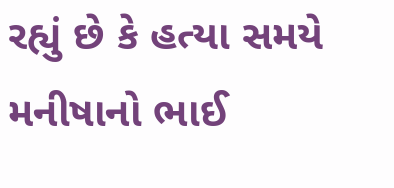રહ્યું છે કે હત્યા સમયે મનીષાનો ભાઈ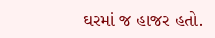ઘરમાં જ હાજર હતો.